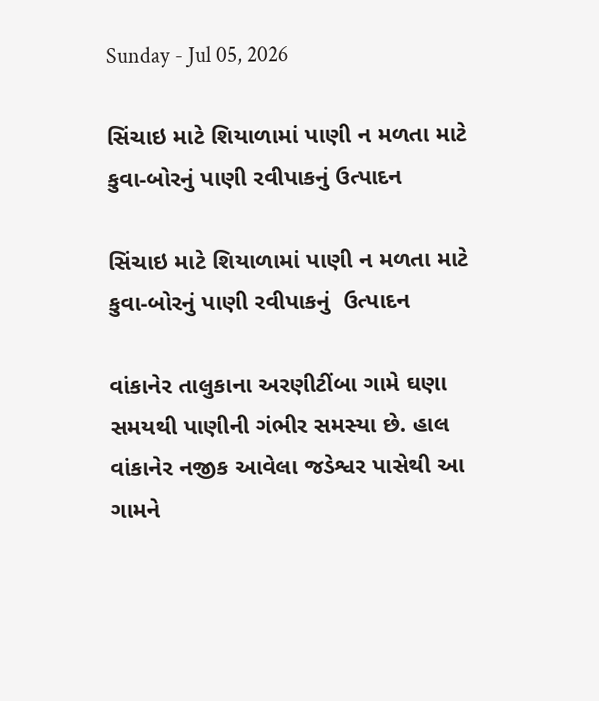Sunday - Jul 05, 2026

સિંચાઇ માટે શિયાળામાં પાણી ન મળતા માટે કુવા-બોરનું પાણી રવીપાકનું ઉત્પાદન

સિંચાઇ માટે શિયાળામાં પાણી ન મળતા માટે  કુવા-બોરનું પાણી રવીપાકનું  ઉત્પાદન

વાંકાનેર તાલુકાના અરણીટીંબા ગામે ઘણા સમયથી પાણીની ગંભીર સમસ્યા છે. હાલ વાંકાનેર નજીક આવેલા જડેશ્વર પાસેથી આ ગામને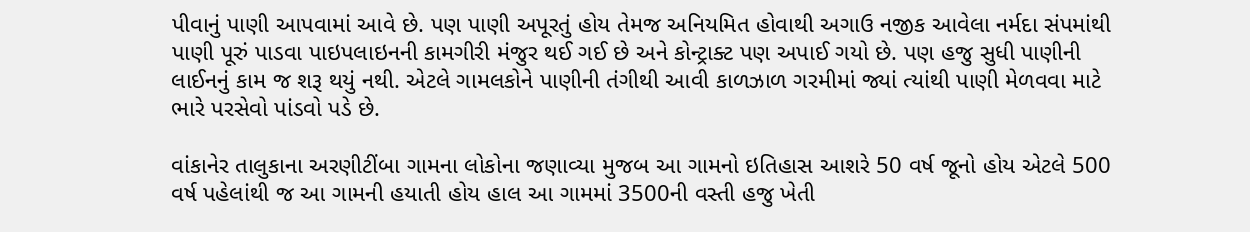પીવાનું પાણી આપવામાં આવે છે. પણ પાણી અપૂરતું હોય તેમજ અનિયમિત હોવાથી અગાઉ નજીક આવેલા નર્મદા સંપમાંથી પાણી પૂરું પાડવા પાઇપલાઇનની કામગીરી મંજુર થઈ ગઈ છે અને કોન્ટ્રાક્ટ પણ અપાઈ ગયો છે. પણ હજુ સુધી પાણીની લાઈનનું કામ જ શરૂ થયું નથી. એટલે ગામલકોને પાણીની તંગીથી આવી કાળઝાળ ગરમીમાં જ્યાં ત્યાંથી પાણી મેળવવા માટે ભારે પરસેવો પાંડવો પડે છે.

વાંકાનેર તાલુકાના અરણીટીંબા ગામના લોકોના જણાવ્યા મુજબ આ ગામનો ઇતિહાસ આશરે 50 વર્ષ જૂનો હોય એટલે 500 વર્ષ પહેલાંથી જ આ ગામની હયાતી હોય હાલ આ ગામમાં 3500ની વસ્તી હજુ ખેતી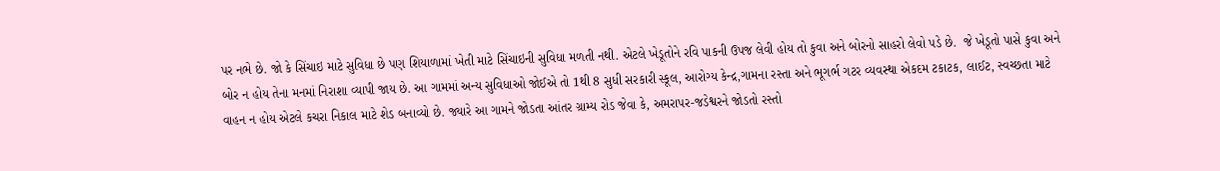પર નભે છે. જો કે સિંચાઇ માટે સુવિધા છે પણ શિયાળામાં ખેતી માટે સિંચાઇની સુવિધા મળતી નથી. એટલે ખેડૂતોને રવિ પાકની ઉપજ લેવી હોય તો કુવા અને બોરનો સાહરો લેવો પડે છે.  જે ખેડૂતો પાસે કુવા અને બોર ન હોય તેના મનમાં નિરાશા વ્યાપી જાય છે. આ ગામમાં અન્ય સુવિધાઓ જોઈએ તો 1થી 8 સુધી સરકારી સ્કૂલ, આરોગ્ય કેન્દ્ર,ગામના રસ્તા અને ભૂગર્ભ ગટર વ્યવસ્થા એકદમ ટકાટક, લાઈટ, સ્વચ્છતા માટે વાહન ન હોય એટલે કચરા નિકાલ માટે શેડ બનાવ્યો છે. જ્યારે આ ગામને જોડતા આંતર ગ્રામ્ય રોડ જેવા કે, અમરાપર-જડેશ્વરને જોડતો રસ્તો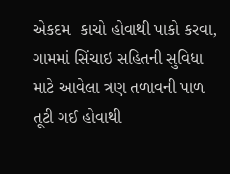એકદમ  કાચો હોવાથી પાકો કરવા, ગામમાં સિંચાઇ સહિતની સુવિધા માટે આવેલા ત્રણ તળાવની પાળ તૂટી ગઈ હોવાથી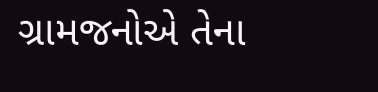ગ્રામજનોએ તેના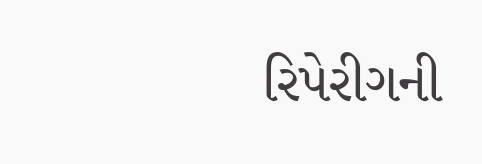રિપેરીગની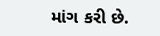માંગ કરી છે.